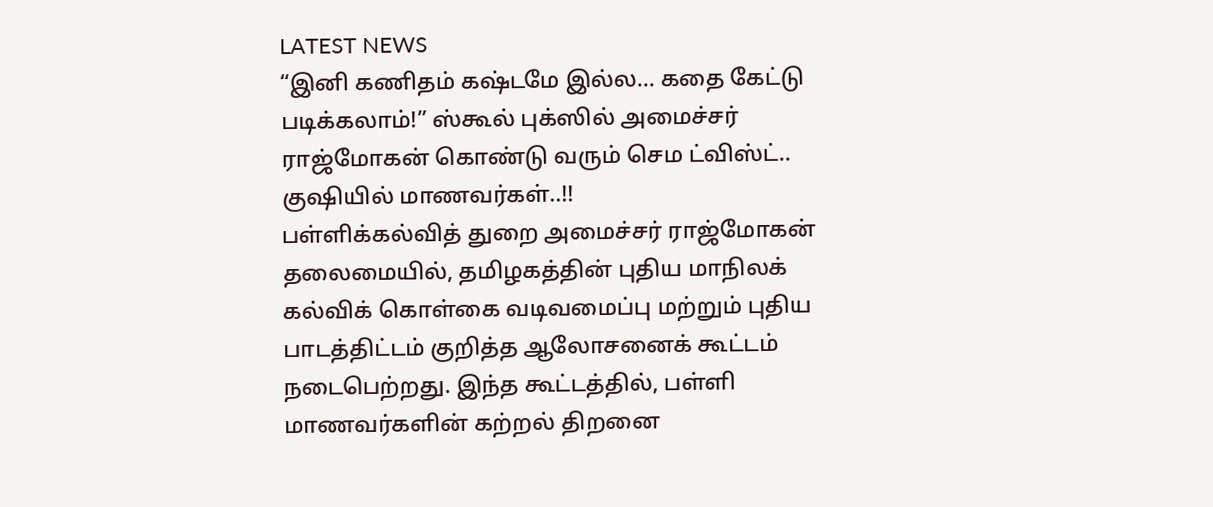LATEST NEWS
“இனி கணிதம் கஷ்டமே இல்ல… கதை கேட்டு படிக்கலாம்!” ஸ்கூல் புக்ஸில் அமைச்சர் ராஜ்மோகன் கொண்டு வரும் செம ட்விஸ்ட்.. குஷியில் மாணவர்கள்..!!
பள்ளிக்கல்வித் துறை அமைச்சர் ராஜ்மோகன் தலைமையில், தமிழகத்தின் புதிய மாநிலக் கல்விக் கொள்கை வடிவமைப்பு மற்றும் புதிய பாடத்திட்டம் குறித்த ஆலோசனைக் கூட்டம் நடைபெற்றது. இந்த கூட்டத்தில், பள்ளி மாணவர்களின் கற்றல் திறனை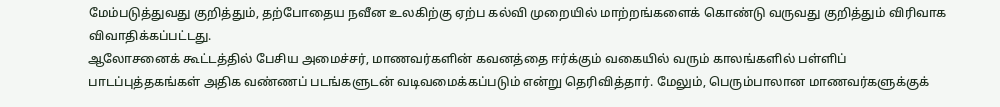மேம்படுத்துவது குறித்தும், தற்போதைய நவீன உலகிற்கு ஏற்ப கல்வி முறையில் மாற்றங்களைக் கொண்டு வருவது குறித்தும் விரிவாக விவாதிக்கப்பட்டது.
ஆலோசனைக் கூட்டத்தில் பேசிய அமைச்சர், மாணவர்களின் கவனத்தை ஈர்க்கும் வகையில் வரும் காலங்களில் பள்ளிப் பாடப்புத்தகங்கள் அதிக வண்ணப் படங்களுடன் வடிவமைக்கப்படும் என்று தெரிவித்தார். மேலும், பெரும்பாலான மாணவர்களுக்குக்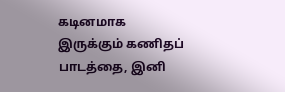கடினமாக இருக்கும் கணிதப் பாடத்தை, இனி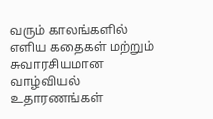வரும் காலங்களில் எளிய கதைகள் மற்றும் சுவாரசியமான வாழ்வியல் உதாரணங்கள்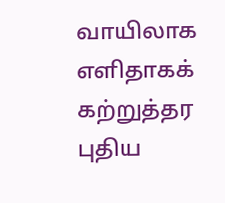வாயிலாக எளிதாகக் கற்றுத்தர புதிய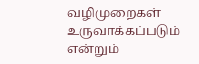வழிமுறைகள் உருவாக்கப்படும் என்றும்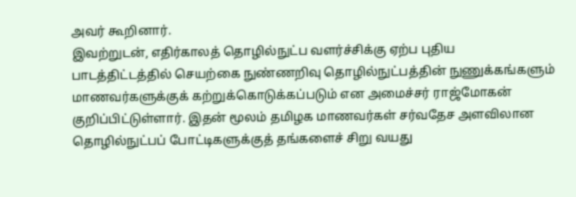அவர் கூறினார்.
இவற்றுடன், எதிர்காலத் தொழில்நுட்ப வளர்ச்சிக்கு ஏற்ப புதிய பாடத்திட்டத்தில் செயற்கை நுண்ணறிவு தொழில்நுட்பத்தின் நுணுக்கங்களும் மாணவர்களுக்குக் கற்றுக்கொடுக்கப்படும் என அமைச்சர் ராஜ்மோகன் குறிப்பிட்டுள்ளார். இதன் மூலம் தமிழக மாணவர்கள் சர்வதேச அளவிலான தொழில்நுட்பப் போட்டிகளுக்குத் தங்களைச் சிறு வயது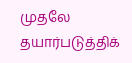முதலே தயார்படுத்திக்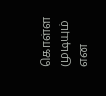கொள்ள முடியும் என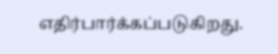எதிர்பார்க்கப்படுகிறது.